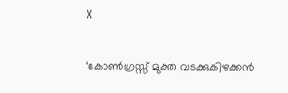X

‘കോൺഗ്രസ്സ് മുക്ത വടക്കുകിഴക്കൻ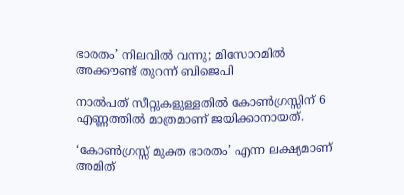ഭാരതം’ നിലവിൽ വന്നു; മിസോറമിൽ അക്കൗണ്ട് തുറന്ന് ബിജെപി

നാൽപത് സീറ്റുകളുള്ളതിൽ കോൺഗ്രസ്സിന് 6 എണ്ണത്തിൽ മാത്രമാണ് ജയിക്കാനായത്.

‘കോൺഗ്രസ്സ് മുക്ത ഭാരതം’ എന്ന ലക്ഷ്യമാണ് അമിത്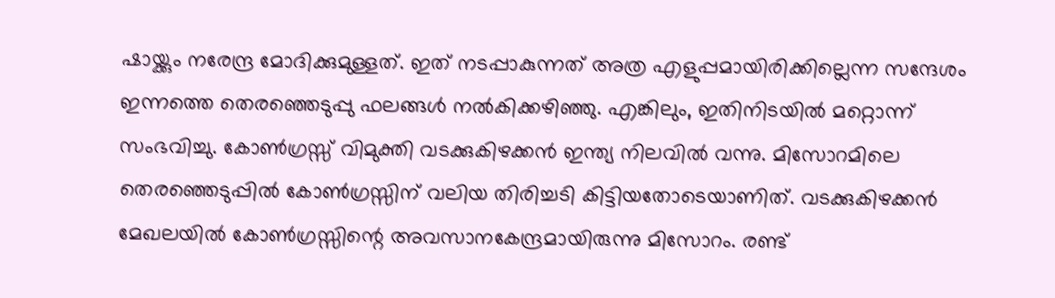ഷായ്ക്കും നരേന്ദ്ര മോദിക്കുമുള്ളത്. ഇത് നടപ്പാകുന്നത് അത്ര എളുപ്പമായിരിക്കില്ലെന്ന സന്ദേശം ഇന്നത്തെ തെരഞ്ഞെടുപ്പു ഫലങ്ങൾ നൽകിക്കഴിഞ്ഞു. എങ്കിലും, ഇതിനിടയിൽ മറ്റൊന്ന് സംഭവിച്ചു. കോൺഗ്രസ്സ് വിമുക്തി വടക്കുകിഴക്കൻ ഇന്ത്യ നിലവിൽ വന്നു. മിസോറമിലെ തെരഞ്ഞെടുപ്പിൽ കോൺഗ്രസ്സിന് വലിയ തിരിച്ചടി കിട്ടിയതോടെയാണിത്. വടക്കുകിഴക്കൻ മേഖലയിൽ കോൺഗ്രസ്സിന്റെ അവസാനകേന്ദ്രമായിരുന്നു മിസോറം. രണ്ട്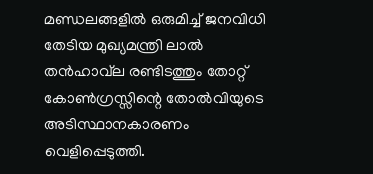മണ്ഡലങ്ങളിൽ ഒരുമിച്ച് ജനവിധി തേടിയ മുഖ്യമന്ത്രി ലാൽ തൻഹാവ്‌ല രണ്ടിടത്തും തോറ്റ് കോൺഗ്രസ്സിന്റെ തോൽവിയുടെ അടിസ്ഥാനകാരണം വെളിപ്പെടുത്തി.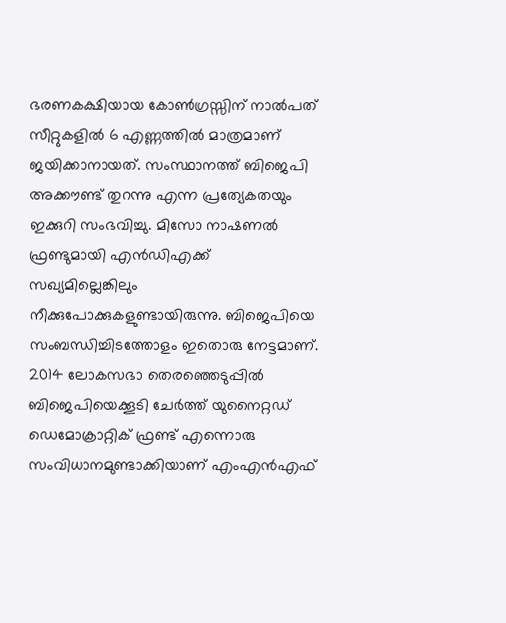ഭരണകക്ഷിയായ കോൺഗ്രസ്സിന് നാൽപത് സീറ്റുകളിൽ 6 എണ്ണത്തിൽ മാത്രമാണ് ജയിക്കാനായത്. സംസ്ഥാനത്ത് ബിജെപി അക്കൗണ്ട് തുറന്നു എന്ന പ്രത്യേകതയും ഇക്കുറി സംഭവിച്ചു. മിസോ നാഷണൽ ഫ്രണ്ടുമായി എൻഡിഎക്ക് സഖ്യമില്ലെങ്കിലും നീക്കുപോക്കുകളുണ്ടായിരുന്നു. ബിജെപിയെ സംബന്ധിച്ചിടത്തോളം ഇതൊരു നേട്ടമാണ്. 2014 ലോകസഭാ തെരഞ്ഞെടുപ്പിൽ ബിജെപിയെക്കൂടി ചേർത്ത് യുനൈറ്റഡ് ഡെമോക്രാറ്റിക് ഫ്രണ്ട് എന്നൊരു സംവിധാനമുണ്ടാക്കിയാണ് എംഎൻഎഫ്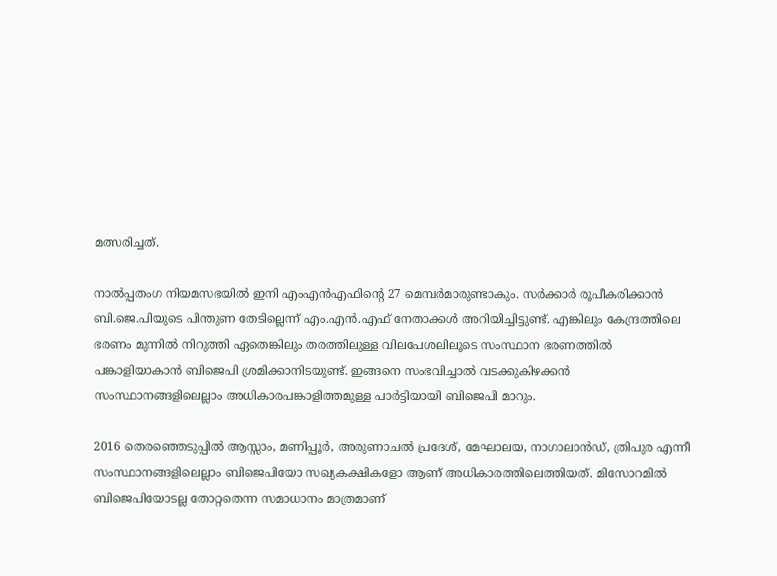മത്സരിച്ചത്.

നാൽപ്പതംഗ നിയമസഭയിൽ ഇനി എംഎൻഎഫിന്റെ 27 മെമ്പർമാരുണ്ടാകും. സർക്കാർ രൂപീകരിക്കാൻ ബി.ജെ.പിയുടെ പിന്തുണ തേടില്ലെന്ന് എം.എൻ.എഫ് നേതാക്കൾ അറിയിച്ചിട്ടുണ്ട്. എങ്കിലും കേന്ദ്രത്തിലെ ഭരണം മുന്നിൽ നിറുത്തി ഏതെങ്കിലും തരത്തിലുള്ള വിലപേശലിലൂടെ സംസ്ഥാന ഭരണത്തിൽ പങ്കാളിയാകാൻ ബിജെപി ശ്രമിക്കാനിടയുണ്ട്. ഇങ്ങനെ സംഭവിച്ചാൽ വടക്കുകിഴക്കൻ സംസ്ഥാനങ്ങളിലെല്ലാം അധികാരപങ്കാളിത്തമുള്ള പാർട്ടിയായി ബിജെപി മാറും.

2016 തെരഞ്ഞെടുപ്പിൽ ആസ്സാം, മണിപ്പൂർ, അരുണാചൽ പ്രദേശ്, മേഘാലയ, നാഗാലാൻഡ്, ത്രിപുര എന്നീ സംസ്ഥാനങ്ങളിലെല്ലാം ബിജെപിയോ സഖ്യകക്ഷികളോ ആണ് അധികാരത്തിലെത്തിയത്. മിസോറമിൽ ബിജെപിയോടല്ല തോറ്റതെന്ന സമാധാനം മാത്രമാണ്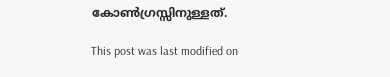കോൺഗ്രസ്സിനുള്ളത്.

This post was last modified on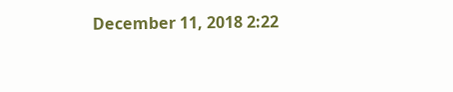December 11, 2018 2:22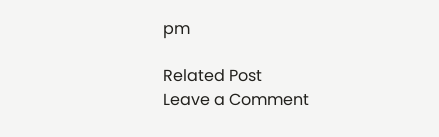pm

Related Post
Leave a Comment